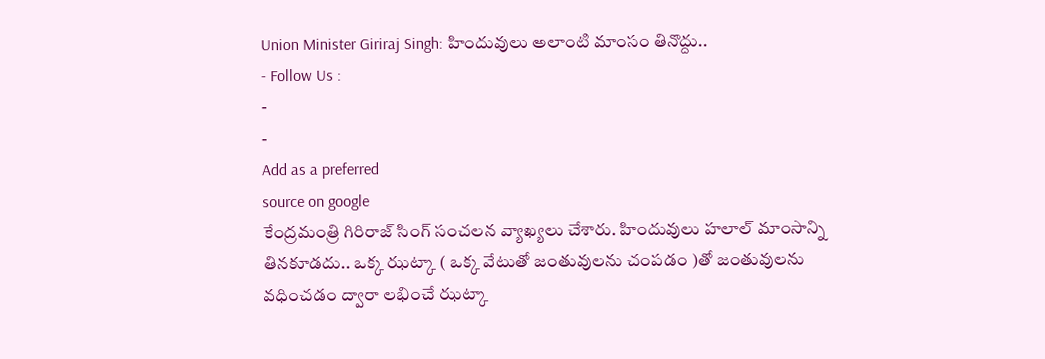Union Minister Giriraj Singh: హిందువులు అలాంటి మాంసం తినొద్దు..
- Follow Us :
-
-
Add as a preferred
source on google
కేంద్రమంత్రి గిరిరాజ్ సింగ్ సంచలన వ్యాఖ్యలు చేశారు. హిందువులు హలాల్ మాంసాన్ని తినకూడదు.. ఒక్క ఝట్కా ( ఒక్క వేటుతో జంతువులను చంపడం )తో జంతువులను వధించడం ద్వారా లభించే ఝట్కా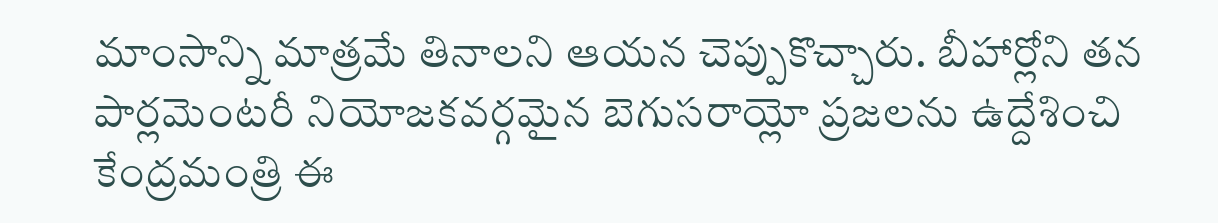మాంసాన్ని మాత్రమే తినాలని ఆయన చెప్పుకొచ్చారు. బీహార్లోని తన పార్లమెంటరీ నియోజకవర్గమైన బెగుసరాయ్లో ప్రజలను ఉద్దేశించి కేంద్రమంత్రి ఈ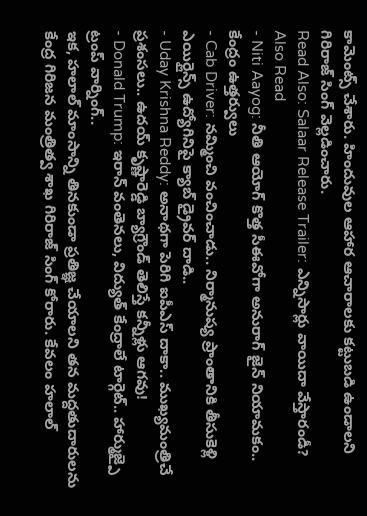కామెంట్స్ చేశారు. హిందువుల ఆహార ఆచారాలకు కట్టుబడి ఉండాలని గిరిరాజ్ సింగ్ వెల్లడించారు.
Read Also: Salaar Release Trailer: ఎన్నిసార్లు వాయిదా వేస్తారండీ?
Also Read
- Niti Aayog: నీతి ఆయోగ్ కొత్త సీఈవోగా అనురాగ్ జైన్ నియామకం.. కేంద్రం ఉత్తర్వులు
- Cab Driver: నమ్మించి వంచించాడు.. నిర్మానుష్య ప్రాంతానికి తీసుకెళ్లి ఎయిర్లైన్స్ ఉద్యోగినిపై క్యాబ్ డ్రైవర్ దాడి..
- Uday Krishna Reddy: అనాథగా పెరిగి ఐపీఎస్ దాకా.. ముఖ్యమంత్రిచే ప్రశంసలు.. ఉదయ్ కృష్ణారెడ్డి బ్యాగ్రౌండ్ తెలిస్తే కన్నీళ్లు ఆగవు!
- Donald Trump: ఇరాన్ వంతెనలు, విద్యుత్ కేంద్రాలే టార్గెట్.. హార్ముజ్పై ట్రంప్ వార్నింగ్..
ఇక, హలాల్ మాంసాన్ని తినకుండా ప్రతిజ్ఞ చేయాలని తన మద్దతుదారులను కేంద్ర గిరిజన మంత్రిత్వ శాఖ గిరిరాజ్ సింగ్ కోరారు. కేవలం హలాల్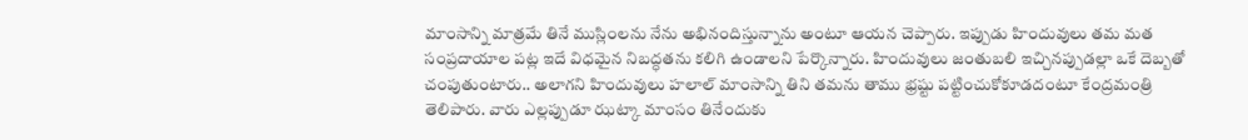మాంసాన్ని మాత్రమే తినే ముస్లింలను నేను అభినందిస్తున్నాను అంటూ ఆయన చెప్పారు. ఇప్పుడు హిందువులు తమ మత సంప్రదాయాల పట్ల ఇదే విధమైన నిబద్ధతను కలిగి ఉండాలని పేర్కొన్నారు. హిందువులు జంతుబలి ఇచ్చినప్పుడల్లా ఒకే దెబ్బతో చంపుతుంటారు.. అలాగని హిందువులు హలాల్ మాంసాన్ని తిని తమను తాము భ్రష్టు పట్టించుకోకూడదంటూ కేంద్రమంత్రి తెలిపారు. వారు ఎల్లప్పుడూ ఝట్కా మాంసం తినేందుకు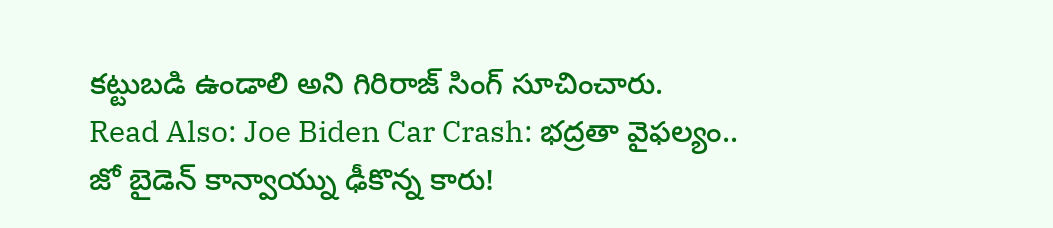కట్టుబడి ఉండాలి అని గిరిరాజ్ సింగ్ సూచించారు.
Read Also: Joe Biden Car Crash: భద్రతా వైఫల్యం.. జో బైడెన్ కాన్వాయ్ను ఢీకొన్న కారు!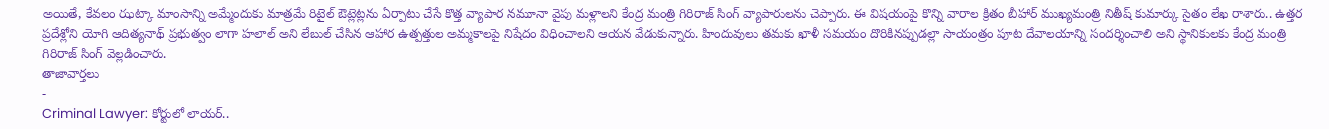అయితే, కేవలం ఝట్కా మాంసాన్ని అమ్మేందుకు మాత్రమే రిటైల్ ఔట్లెట్లను ఏర్పాటు చేసే కొత్త వ్యాపార నమూనా వైపు మళ్లాలని కేంద్ర మంత్రి గిరిరాజ్ సింగ్ వ్యాపారులను చెప్పారు. ఈ విషయంపై కొన్ని వారాల క్రితం బీహార్ ముఖ్యమంత్రి నితీష్ కుమార్కు సైతం లేఖ రాశారు.. ఉత్తర ప్రదేశ్లోని యోగి ఆదిత్యనాథ్ ప్రభుత్వం లాగా హలాల్ అని లేబుల్ చేసిన ఆహార ఉత్పత్తుల అమ్మకాలపై నిషేదం విధించాలని ఆయన వేడుకున్నారు. హిందువులు తమకు ఖాళీ సమయం దొరికినప్పుడల్లా సాయంత్రం పూట దేవాలయాన్ని సందర్శించాలి అని స్థానికులకు కేంద్ర మంత్రి గిరిరాజ్ సింగ్ వెల్లడించారు.
తాజావార్తలు
-
Criminal Lawyer: కోర్టులో లాయర్..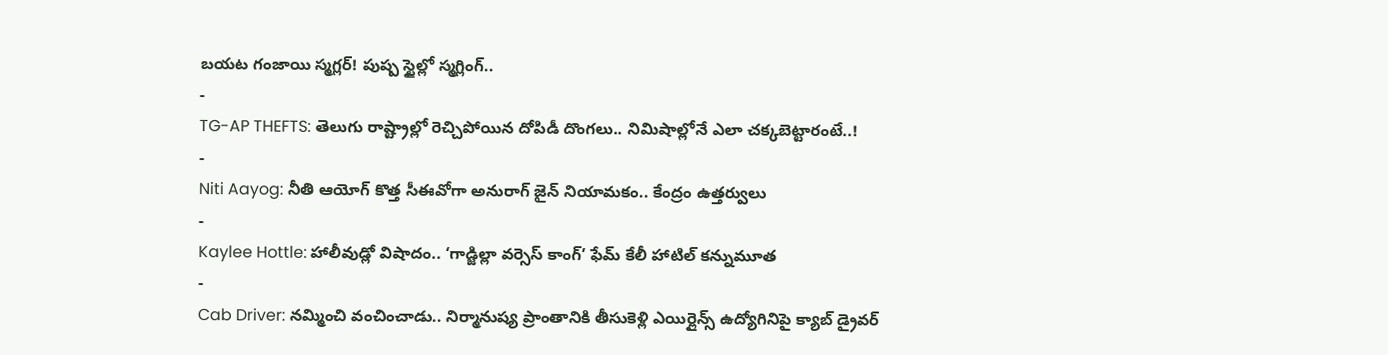బయట గంజాయి స్మగ్లర్! పుష్ప స్టైల్లో స్మగ్లింగ్..
-
TG-AP THEFTS: తెలుగు రాష్ట్రాల్లో రెచ్చిపోయిన దోపిడీ దొంగలు.. నిమిషాల్లోనే ఎలా చక్కబెట్టారంటే..!
-
Niti Aayog: నీతి ఆయోగ్ కొత్త సీఈవోగా అనురాగ్ జైన్ నియామకం.. కేంద్రం ఉత్తర్వులు
-
Kaylee Hottle: హాలీవుడ్లో విషాదం.. ‘గాడ్జిల్లా వర్సెస్ కాంగ్’ ఫేమ్ కేలీ హాటిల్ కన్నుమూత
-
Cab Driver: నమ్మించి వంచించాడు.. నిర్మానుష్య ప్రాంతానికి తీసుకెళ్లి ఎయిర్లైన్స్ ఉద్యోగినిపై క్యాబ్ డ్రైవర్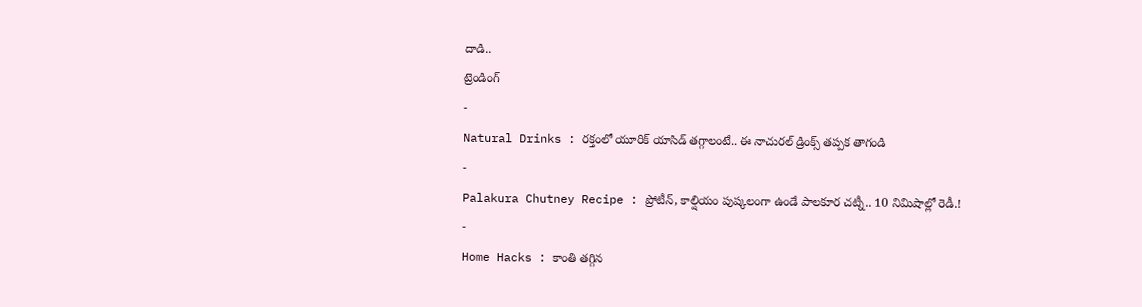దాడి..
ట్రెండింగ్
-
Natural Drinks : రక్తంలో యూరిక్ యాసిడ్ తగ్గాలంటే.. ఈ నాచురల్ డ్రింక్స్ తప్పక తాగండి
-
Palakura Chutney Recipe : ప్రోటీన్, కాల్షియం పుష్కలంగా ఉండే పాలకూర చట్నీ.. 10 నిమిషాల్లో రెడీ.!
-
Home Hacks : కాంతి తగ్గిన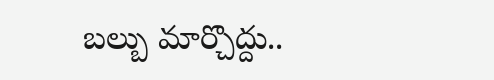బల్బు మార్చొద్దు..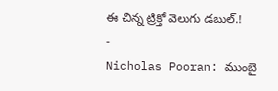ఈ చిన్న ట్రిక్తో వెలుగు డబుల్.!
-
Nicholas Pooran: ముంబై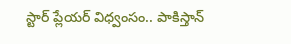స్టార్ ప్లేయర్ విధ్వంసం.. పాకిస్తాన్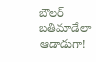బౌలర్ బతిమాడేలా ఆడాడుగా!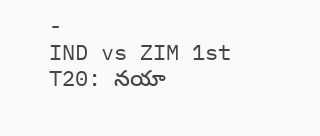-
IND vs ZIM 1st T20: నయా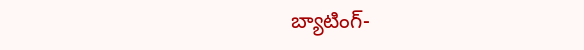బ్యాటింగ్-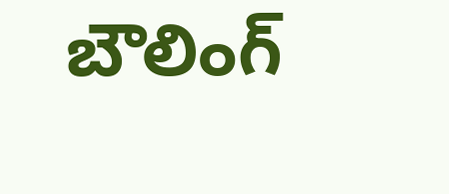బౌలింగ్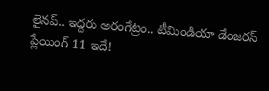లైనప్.. ఇద్దరు అరంగేట్రం.. టీమిండియా డేంజరస్ ప్లేయింగ్ 11 ఇదే!